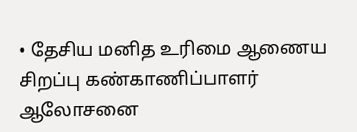• தேசிய மனித உரிமை ஆணைய சிறப்பு கண்காணிப்பாளர் ஆலோசனை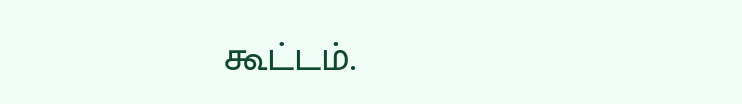கூட்டம்.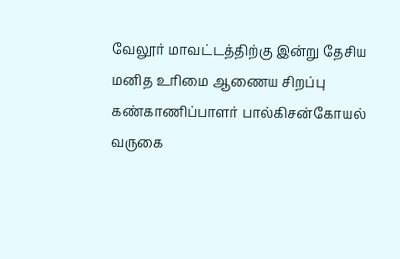வேலூர் மாவட்டத்திற்கு இன்று தேசிய மனித உரிமை ஆணைய சிறப்பு கண்காணிப்பாளர் பால்கிசன்கோயல் வருகை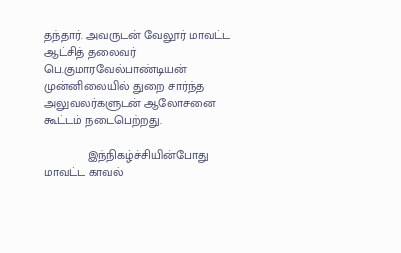தந்தார். அவருடன் வேலூர் மாவட்ட ஆட்சித் தலைவர் பெ.குமாரவேல்பாண்டியன் முன்னிலையில் துறை சார்ந்த அலுவலர்களுடன் ஆலோசனை கூட்டம் நடைபெற்றது.

             இந்நிகழ்ச்சியின்போது மாவட்ட காவல்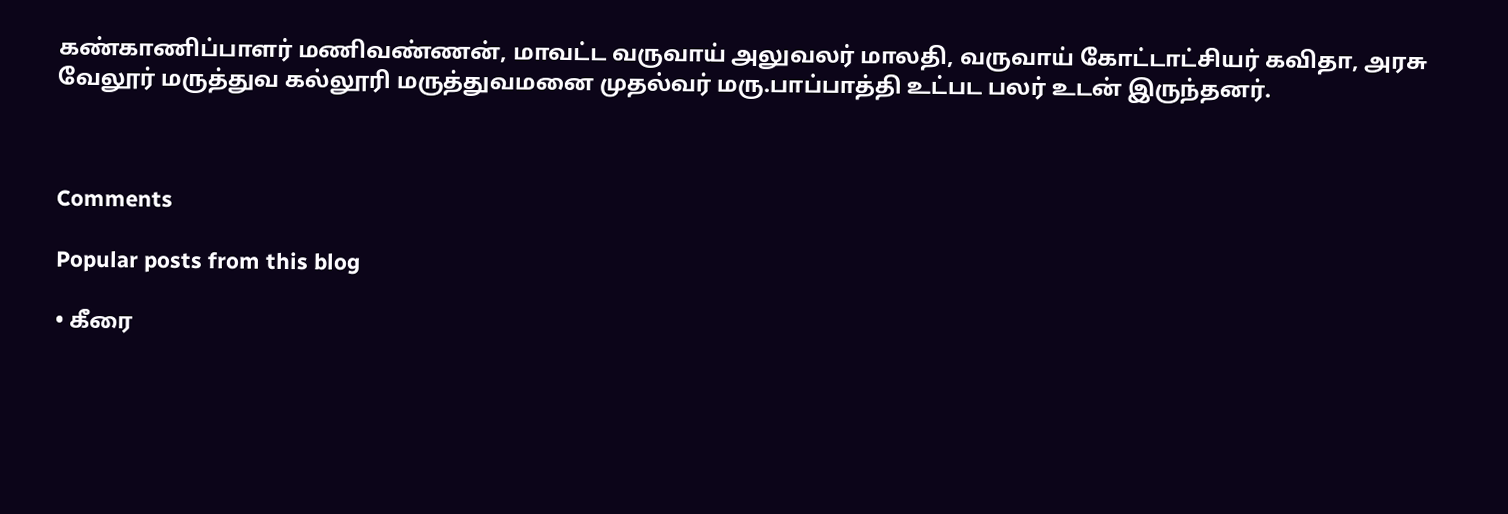கண்காணிப்பாளர் மணிவண்ணன், மாவட்ட வருவாய் அலுவலர் மாலதி, வருவாய் கோட்டாட்சியர் கவிதா, அரசு வேலூர் மருத்துவ கல்லூரி மருத்துவமனை முதல்வர் மரு.பாப்பாத்தி உட்பட பலர் உடன் இருந்தனர்.



Comments

Popular posts from this blog

• கீரை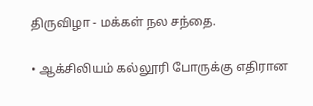திருவிழா - மக்கள் நல சந்தை.

• ஆக்சிலியம் கல்லூரி போருக்கு எதிரான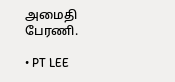அமைதி பேரணி.

• PT LEE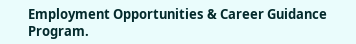Employment Opportunities & Career Guidance Program.